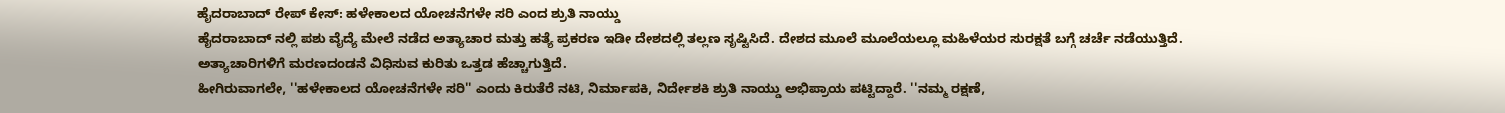ಹೈದರಾಬಾದ್ ರೇಪ್ ಕೇಸ್: ಹಳೇಕಾಲದ ಯೋಚನೆಗಳೇ ಸರಿ ಎಂದ ಶ್ರುತಿ ನಾಯ್ಡು
ಹೈದರಾಬಾದ್ ನಲ್ಲಿ ಪಶು ವೈದ್ಯೆ ಮೇಲೆ ನಡೆದ ಅತ್ಯಾಚಾರ ಮತ್ತು ಹತ್ಯೆ ಪ್ರಕರಣ ಇಡೀ ದೇಶದಲ್ಲಿ ತಲ್ಲಣ ಸೃಷ್ಟಿಸಿದೆ. ದೇಶದ ಮೂಲೆ ಮೂಲೆಯಲ್ಲೂ ಮಹಿಳೆಯರ ಸುರಕ್ಷತೆ ಬಗ್ಗೆ ಚರ್ಚೆ ನಡೆಯುತ್ತಿದೆ. ಅತ್ಯಾಚಾರಿಗಳಿಗೆ ಮರಣದಂಡನೆ ವಿಧಿಸುವ ಕುರಿತು ಒತ್ತಡ ಹೆಚ್ಚಾಗುತ್ತಿದೆ.
ಹೀಗಿರುವಾಗಲೇ, ''ಹಳೇಕಾಲದ ಯೋಚನೆಗಳೇ ಸರಿ'' ಎಂದು ಕಿರುತೆರೆ ನಟಿ, ನಿರ್ಮಾಪಕಿ, ನಿರ್ದೇಶಕಿ ಶ್ರುತಿ ನಾಯ್ಡು ಅಭಿಪ್ರಾಯ ಪಟ್ಟಿದ್ದಾರೆ. ''ನಮ್ಮ ರಕ್ಷಣೆ,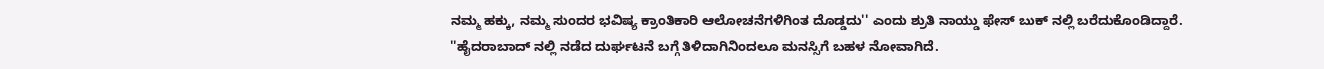ನಮ್ಮ ಹಕ್ಕು, ನಮ್ಮ ಸುಂದರ ಭವಿಷ್ಯ ಕ್ರಾಂತಿಕಾರಿ ಆಲೋಚನೆಗಳಿಗಿಂತ ದೊಡ್ಡದು'' ಎಂದು ಶ್ರುತಿ ನಾಯ್ಡು ಫೇಸ್ ಬುಕ್ ನಲ್ಲಿ ಬರೆದುಕೊಂಡಿದ್ದಾರೆ.
''ಹೈದರಾಬಾದ್ ನಲ್ಲಿ ನಡೆದ ದುರ್ಘಟನೆ ಬಗ್ಗೆ ತಿಳಿದಾಗಿನಿಂದಲೂ ಮನಸ್ಸಿಗೆ ಬಹಳ ನೋವಾಗಿದೆ.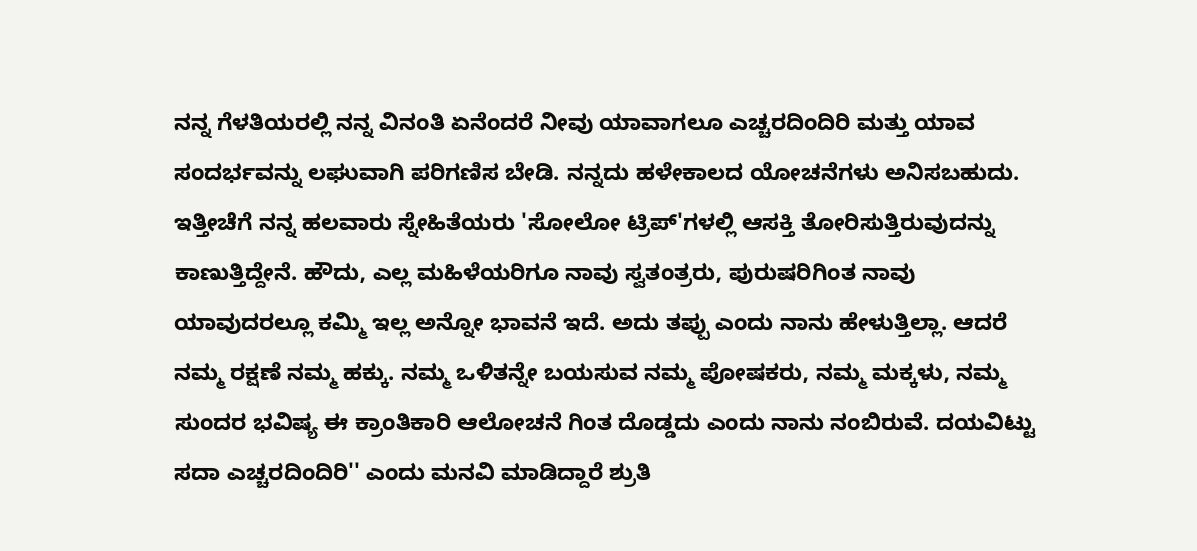ನನ್ನ ಗೆಳತಿಯರಲ್ಲಿ ನನ್ನ ವಿನಂತಿ ಏನೆಂದರೆ ನೀವು ಯಾವಾಗಲೂ ಎಚ್ಚರದಿಂದಿರಿ ಮತ್ತು ಯಾವ ಸಂದರ್ಭವನ್ನು ಲಘುವಾಗಿ ಪರಿಗಣಿಸ ಬೇಡಿ. ನನ್ನದು ಹಳೇಕಾಲದ ಯೋಚನೆಗಳು ಅನಿಸಬಹುದು. ಇತ್ತೀಚೆಗೆ ನನ್ನ ಹಲವಾರು ಸ್ನೇಹಿತೆಯರು 'ಸೋಲೋ ಟ್ರಿಪ್'ಗಳಲ್ಲಿ ಆಸಕ್ತಿ ತೋರಿಸುತ್ತಿರುವುದನ್ನು ಕಾಣುತ್ತಿದ್ದೇನೆ. ಹೌದು, ಎಲ್ಲ ಮಹಿಳೆಯರಿಗೂ ನಾವು ಸ್ವತಂತ್ರರು, ಪುರುಷರಿಗಿಂತ ನಾವು ಯಾವುದರಲ್ಲೂ ಕಮ್ಮಿ ಇಲ್ಲ ಅನ್ನೋ ಭಾವನೆ ಇದೆ. ಅದು ತಪ್ಪು ಎಂದು ನಾನು ಹೇಳುತ್ತಿಲ್ಲಾ. ಆದರೆ ನಮ್ಮ ರಕ್ಷಣೆ ನಮ್ಮ ಹಕ್ಕು. ನಮ್ಮ ಒಳಿತನ್ನೇ ಬಯಸುವ ನಮ್ಮ ಪೋಷಕರು, ನಮ್ಮ ಮಕ್ಕಳು, ನಮ್ಮ ಸುಂದರ ಭವಿಷ್ಯ ಈ ಕ್ರಾಂತಿಕಾರಿ ಆಲೋಚನೆ ಗಿಂತ ದೊಡ್ಡದು ಎಂದು ನಾನು ನಂಬಿರುವೆ. ದಯವಿಟ್ಟು ಸದಾ ಎಚ್ಚರದಿಂದಿರಿ'' ಎಂದು ಮನವಿ ಮಾಡಿದ್ದಾರೆ ಶ್ರುತಿ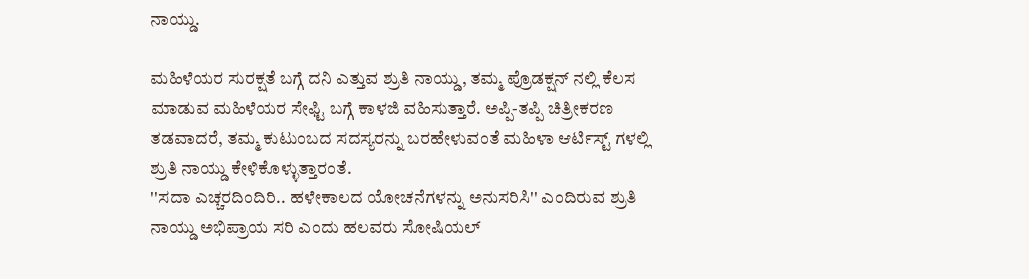ನಾಯ್ಡು.

ಮಹಿಳೆಯರ ಸುರಕ್ಷತೆ ಬಗ್ಗೆ ದನಿ ಎತ್ತುವ ಶ್ರುತಿ ನಾಯ್ಡು, ತಮ್ಮ ಪ್ರೊಡಕ್ಷನ್ ನಲ್ಲಿ ಕೆಲಸ ಮಾಡುವ ಮಹಿಳೆಯರ ಸೇಫ್ಟಿ ಬಗ್ಗೆ ಕಾಳಜಿ ವಹಿಸುತ್ತಾರೆ. ಅಪ್ಪಿ-ತಪ್ಪಿ ಚಿತ್ರೀಕರಣ ತಡವಾದರೆ, ತಮ್ಮ ಕುಟುಂಬದ ಸದಸ್ಯರನ್ನು ಬರಹೇಳುವಂತೆ ಮಹಿಳಾ ಆರ್ಟಿಸ್ಟ್ ಗಳಲ್ಲಿ ಶ್ರುತಿ ನಾಯ್ಡು ಕೇಳಿಕೊಳ್ಳುತ್ತಾರಂತೆ.
''ಸದಾ ಎಚ್ಚರದಿಂದಿರಿ.. ಹಳೇಕಾಲದ ಯೋಚನೆಗಳನ್ನು ಅನುಸರಿಸಿ'' ಎಂದಿರುವ ಶ್ರುತಿ ನಾಯ್ಡು ಅಭಿಪ್ರಾಯ ಸರಿ ಎಂದು ಹಲವರು ಸೋಷಿಯಲ್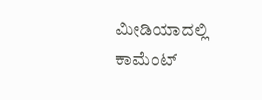ಮೀಡಿಯಾದಲ್ಲಿ ಕಾಮೆಂಟ್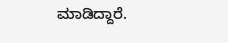ಮಾಡಿದ್ದಾರೆ.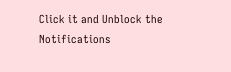Click it and Unblock the Notifications